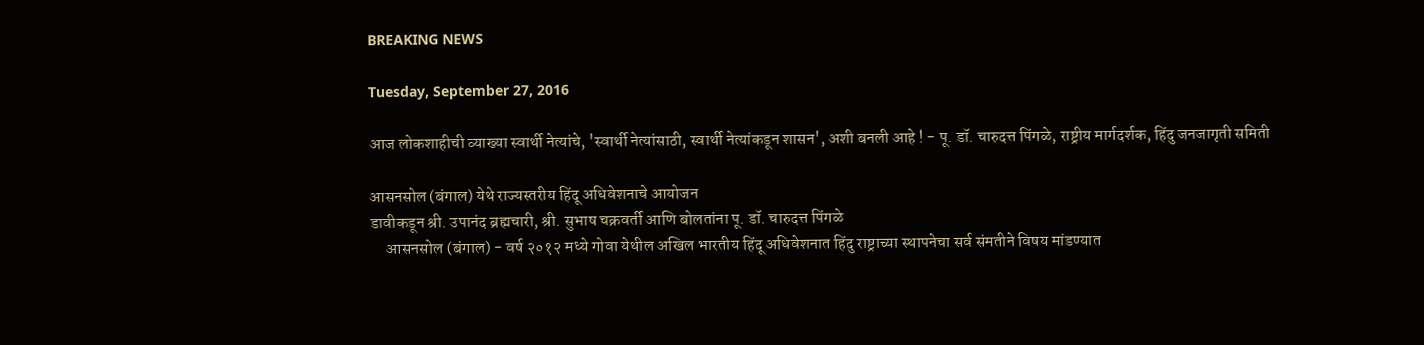BREAKING NEWS

Tuesday, September 27, 2016

आज लोकशाहीची व्याख्या स्वार्थी नेत्यांचे, 'स्वार्थी नेत्यांसाठी, स्वार्थी नेत्यांकडून शासन', अशी बनली आहे ! - पू. डॉ. चारुदत्त पिंगळे, राष्ट्रीय मार्गदर्शक, हिंदु जनजागृती समिती

आसनसोल (बंगाल) येथे राज्यस्तरीय हिंदू अधिवेशनाचे आयोजन
डावीकडून श्री. उपानंद ब्रह्मचारी, श्री. सुभाष चक्रवर्ती आणि बोलतांना पू. डॉ. चारुदत्त पिंगळे
     आसनसोल (बंगाल) - वर्ष २०१२ मध्ये गोवा येथील अखिल भारतीय हिंदू अधिवेशनात हिंदु राष्ट्राच्या स्थापनेचा सर्व संमतीने विषय मांडण्यात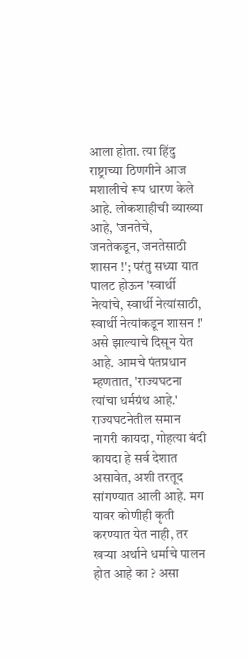आला होता. त्या हिंदु राष्ट्राच्या ठिणगीने आज मशालीचे रूप धारण केले आहे. लोकशाहीची व्याख्या आहे, 'जनतेचे, जनतेकडून, जनतेसाठी शासन !'; परंतु सध्या यात पालट होऊन 'स्वार्थी नेत्यांचे, स्वार्थी नेत्यांसाठी, स्वार्थी नेत्यांकडून शासन !' असे झाल्याचे दिसून येत आहे. आमचे पंतप्रधान म्हणतात, 'राज्यघटना त्यांचा धर्मग्रंथ आहे.' राज्यघटनेतील समान नागरी कायदा, गोहत्या बंदी कायदा हे सर्व देशात असावेत, अशी तरतूद सांगण्यात आली आहे. मग यावर कोणीही कृती करण्यात येत नाही, तर खर्‍या अर्थाने धर्माचे पालन होत आहे का ? असा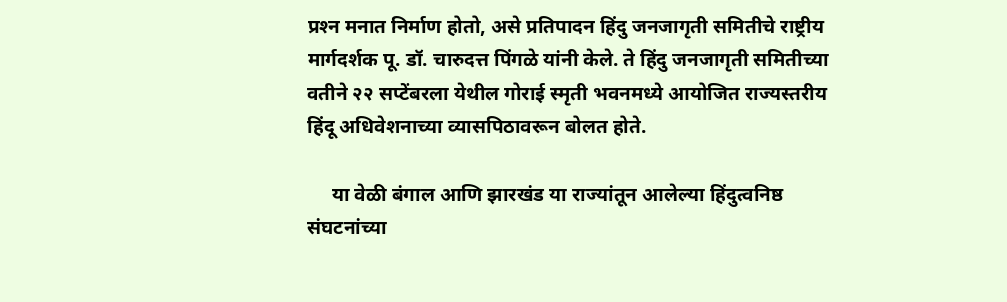प्रश्‍न मनात निर्माण होतो, असे प्रतिपादन हिंदु जनजागृती समितीचे राष्ट्रीय मार्गदर्शक पू. डॉ. चारुदत्त पिंगळे यांनी केले. ते हिंदु जनजागृती समितीच्या वतीने २२ सप्टेंबरला येथील गोराई स्मृती भवनमध्ये आयोजित राज्यस्तरीय हिंदू अधिवेशनाच्या व्यासपिठावरून बोलत होते.

     या वेळी बंगाल आणि झारखंड या राज्यांतून आलेल्या हिंदुत्वनिष्ठ संघटनांच्या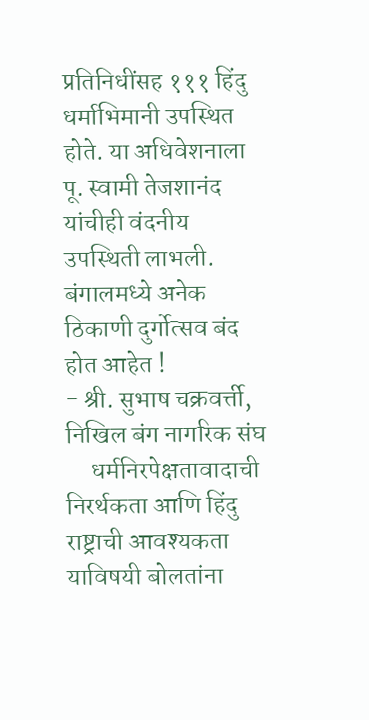प्रतिनिधींसह १११ हिंदु धर्माभिमानी उपस्थित होते. या अधिवेशनाला पू. स्वामी तेजशानंद यांचीही वंदनीय उपस्थिती लाभली.
बंगालमध्ये अनेक ठिकाणी दुर्गोत्सव बंद होत आहेत !
- श्री. सुभाष चक्रवर्त्ती, निखिल बंग नागरिक संघ
     धर्मनिरपेक्षतावादाची निरर्थकता आणि हिंदु राष्ट्राची आवश्यकता याविषयी बोलतांना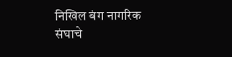निखिल बंग नागरिक संघाचे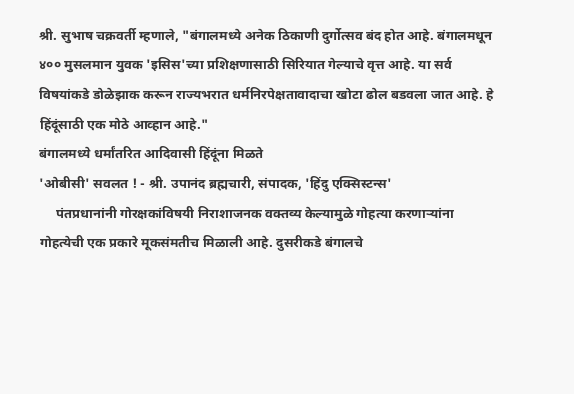श्री. सुभाष चक्रवर्ती म्हणाले, "बंगालमध्ये अनेक ठिकाणी दुर्गोत्सव बंद होत आहे. बंगालमधून ४०० मुसलमान युवक 'इसिस'च्या प्रशिक्षणासाठी सिरियात गेल्याचे वृत्त आहे. या सर्व विषयांकडे डोळेझाक करून राज्यभरात धर्मनिरपेक्षतावादाचा खोटा ढोल बडवला जात आहे. हे हिंदूंसाठी एक मोठे आव्हान आहे."
बंगालमध्ये धर्मांतरित आदिवासी हिंदूंना मिळते
'ओबीसी' सवलत ! - श्री. उपानंद ब्रह्मचारी, संपादक, 'हिंदु एक्सिस्टन्स'
     पंतप्रधानांनी गोरक्षकांविषयी निराशाजनक वक्तव्य केल्यामुळे गोहत्या करणार्‍यांना गोहत्येची एक प्रकारे मूकसंमतीच मिळाली आहे. दुसरीकडे बंगालचे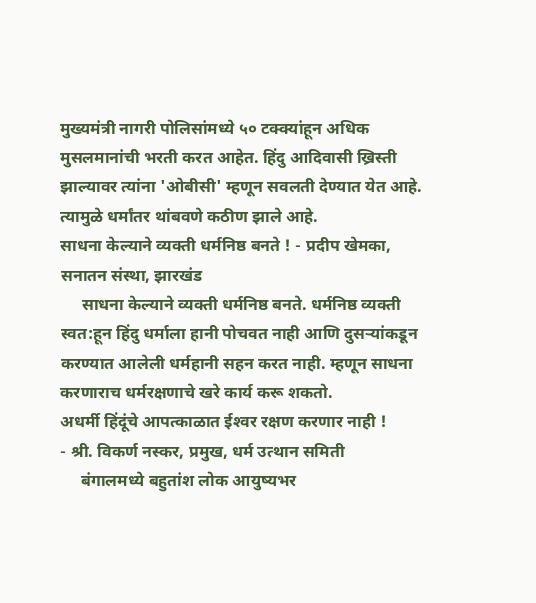मुख्यमंत्री नागरी पोलिसांमध्ये ५० टक्क्यांहून अधिक मुसलमानांची भरती करत आहेत. हिंदु आदिवासी ख्रिस्ती झाल्यावर त्यांना 'ओबीसी' म्हणून सवलती देण्यात येत आहे. त्यामुळे धर्मांतर थांबवणे कठीण झाले आहे.
साधना केल्याने व्यक्ती धर्मनिष्ठ बनते ! - प्रदीप खेमका, सनातन संस्था, झारखंड
     साधना केल्याने व्यक्ती धर्मनिष्ठ बनते. धर्मनिष्ठ व्यक्ती स्वत:हून हिंदु धर्माला हानी पोचवत नाही आणि दुसर्‍यांकडून करण्यात आलेली धर्महानी सहन करत नाही. म्हणून साधना करणाराच धर्मरक्षणाचे खरे कार्य करू शकतो.
अधर्मी हिंदूंचे आपत्काळात ईश्‍वर रक्षण करणार नाही !
- श्री. विकर्ण नस्कर, प्रमुख, धर्म उत्थान समिती
     बंगालमध्ये बहुतांश लोक आयुष्यभर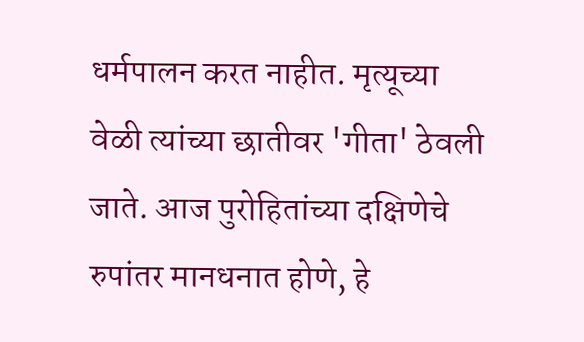धर्मपालन करत नाहीत. मृत्यूच्या वेळी त्यांच्या छातीवर 'गीता' ठेवली जाते. आज पुरोहितांच्या दक्षिणेचे रुपांतर मानधनात होणे, हे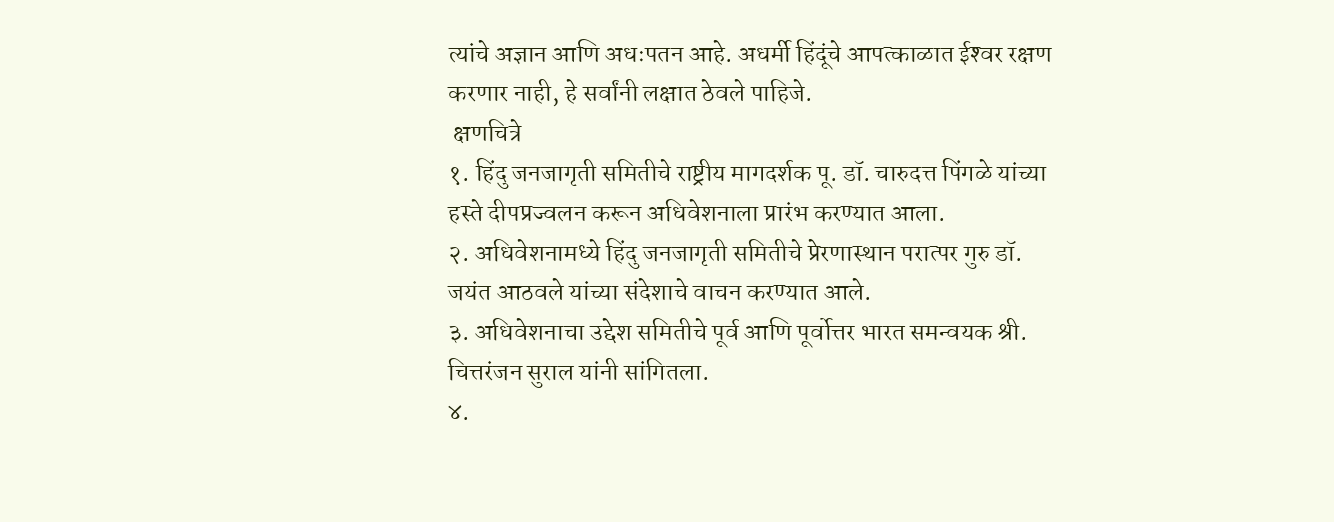त्यांचे अज्ञान आणि अधःपतन आहे. अधर्मी हिंदूंचे आपत्काळात ईश्‍वर रक्षण करणार नाही, हे सर्वांनी लक्षात ठेवले पाहिजे.
 क्षणचित्रे
१. हिंदु जनजागृती समितीचे राष्ट्रीय मागदर्शक पू. डॉ. चारुदत्त पिंगळे यांच्या हस्ते दीपप्रज्वलन करून अधिवेशनाला प्रारंभ करण्यात आला.
२. अधिवेशनामध्ये हिंदु जनजागृती समितीचे प्रेरणास्थान परात्पर गुरु डॉ. जयंत आठवले यांच्या संदेशाचे वाचन करण्यात आले.
३. अधिवेशनाचा उद्देश समितीचे पूर्व आणि पूर्वोत्तर भारत समन्वयक श्री. चित्तरंजन सुराल यांनी सांगितला.
४.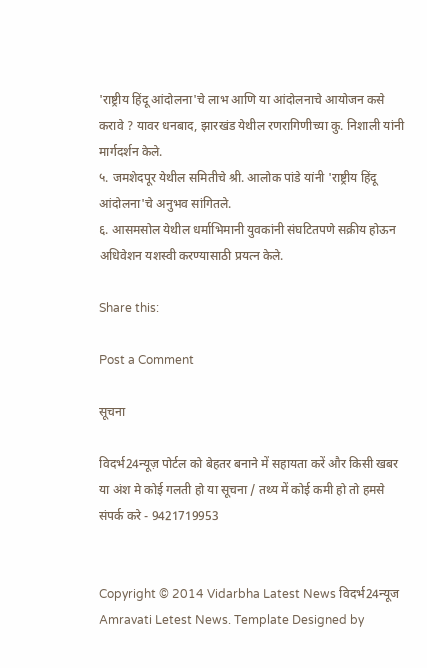'राष्ट्रीय हिंदू आंदोलना'चे लाभ आणि या आंदोलनाचे आयोजन कसे करावे ? यावर धनबाद, झारखंड येथील रणरागिणीच्या कु. निशाली यांनी मार्गदर्शन केले.
५. जमशेदपूर येथील समितीचे श्री. आलोक पांडे यांनी 'राष्ट्रीय हिंदू आंदोलना'चे अनुभव सांगितले.
६. आसमसोल येथील धर्माभिमानी युवकांनी संघटितपणे सक्रीय होऊन अधिवेशन यशस्वी करण्यासाठी प्रयत्न केले.

Share this:

Post a Comment

सूचना

विदर्भ24न्यूज़ पोर्टल को बेहतर बनाने में सहायता करें और किसी खबर या अंश मे कोई गलती हो या सूचना / तथ्य में कोई कमी हो तो हमसे संपर्क करे - 9421719953


Copyright © 2014 Vidarbha Latest News विदर्भ24न्यूज Amravati Letest News. Template Designed by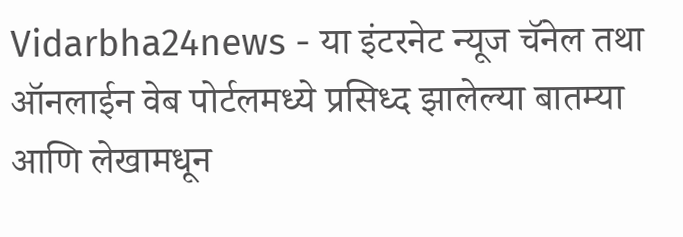Vidarbha24news - या इंटरनेट न्यूज चॅनेल तथा ऑनलाईन वेब पोर्टलमध्ये प्रसिध्द झालेल्या बातम्या आणि लेखामधून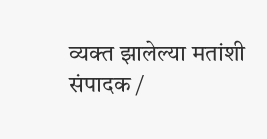व्यक्त झालेल्या मतांशी संपादक /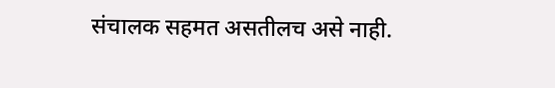संचालक सहमत असतीलच असे नाही.